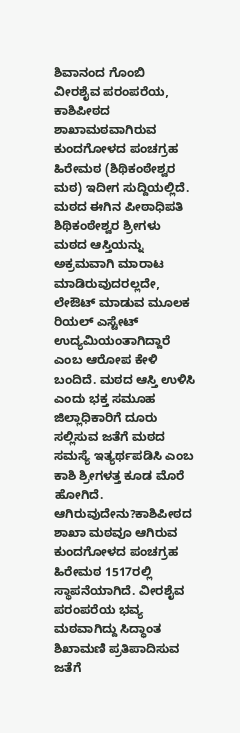ಶಿವಾನಂದ ಗೊಂಬಿ
ವೀರಶೈವ ಪರಂಪರೆಯ, ಕಾಶಿಪೀಠದ ಶಾಖಾಮಠವಾಗಿರುವ ಕುಂದಗೋಳದ ಪಂಚಗ್ರಹ ಹಿರೇಮಠ (ಶಿಥಿಕಂಠೇಶ್ವರ ಮಠ) ಇದೀಗ ಸುದ್ದಿಯಲ್ಲಿದೆ. ಮಠದ ಈಗಿನ ಪೀಠಾಧಿಪತಿ ಶಿಥಿಕಂಠೇಶ್ವರ ಶ್ರೀಗಳು ಮಠದ ಆಸ್ತಿಯನ್ನು ಅಕ್ರಮವಾಗಿ ಮಾರಾಟ ಮಾಡಿರುವುದರಲ್ಲದೇ, ಲೇಔಟ್ ಮಾಡುವ ಮೂಲಕ ರಿಯಲ್ ಎಸ್ಟೇಟ್ ಉದ್ಯಮಿಯಂತಾಗಿದ್ದಾರೆ ಎಂಬ ಆರೋಪ ಕೇಳಿ ಬಂದಿದೆ. ಮಠದ ಆಸ್ತಿ ಉಳಿಸಿ ಎಂದು ಭಕ್ತ ಸಮೂಹ ಜಿಲ್ಲಾಧಿಕಾರಿಗೆ ದೂರು ಸಲ್ಲಿಸುವ ಜತೆಗೆ ಮಠದ ಸಮಸ್ಯೆ ಇತ್ಯರ್ಥಪಡಿಸಿ ಎಂಬ ಕಾಶಿ ಶ್ರೀಗಳತ್ತ ಕೂಡ ಮೊರೆ ಹೋಗಿದೆ.
ಆಗಿರುವುದೇನು?ಕಾಶಿಪೀಠದ ಶಾಖಾ ಮಠವೂ ಆಗಿರುವ ಕುಂದಗೋಳದ ಪಂಚಗ್ರಹ ಹಿರೇಮಠ 1517ರಲ್ಲಿ ಸ್ಥಾಪನೆಯಾಗಿದೆ. ವೀರಶೈವ ಪರಂಪರೆಯ ಭವ್ಯ ಮಠವಾಗಿದ್ದು ಸಿದ್ಧಾಂತ ಶಿಖಾಮಣಿ ಪ್ರತಿಪಾದಿಸುವ ಜತೆಗೆ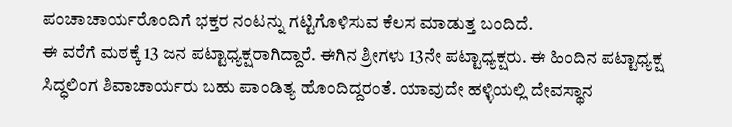ಪಂಚಾಚಾರ್ಯರೊಂದಿಗೆ ಭಕ್ತರ ನಂಟನ್ನು ಗಟ್ಟಿಗೊಳಿಸುವ ಕೆಲಸ ಮಾಡುತ್ತ ಬಂದಿದೆ.
ಈ ವರೆಗೆ ಮಠಕ್ಕೆ 13 ಜನ ಪಟ್ಟಾಧ್ಯಕ್ಷರಾಗಿದ್ದಾರೆ. ಈಗಿನ ಶ್ರೀಗಳು 13ನೇ ಪಟ್ಟಾಧ್ಯಕ್ಷರು. ಈ ಹಿಂದಿನ ಪಟ್ಟಾಧ್ಯಕ್ಷ ಸಿದ್ಧಲಿಂಗ ಶಿವಾಚಾರ್ಯರು ಬಹು ಪಾಂಡಿತ್ಯ ಹೊಂದಿದ್ದರಂತೆ. ಯಾವುದೇ ಹಳ್ಳಿಯಲ್ಲಿ ದೇವಸ್ಥಾನ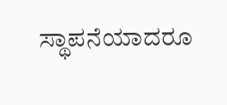ಸ್ಥಾಪನೆಯಾದರೂ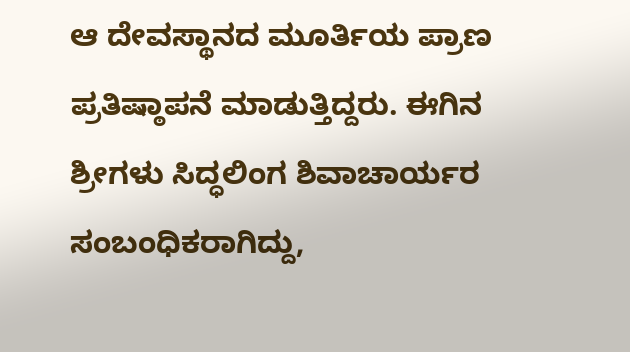ಆ ದೇವಸ್ಥಾನದ ಮೂರ್ತಿಯ ಪ್ರಾಣ ಪ್ರತಿಷ್ಠಾಪನೆ ಮಾಡುತ್ತಿದ್ದರು. ಈಗಿನ ಶ್ರೀಗಳು ಸಿದ್ಧಲಿಂಗ ಶಿವಾಚಾರ್ಯರ ಸಂಬಂಧಿಕರಾಗಿದ್ದು,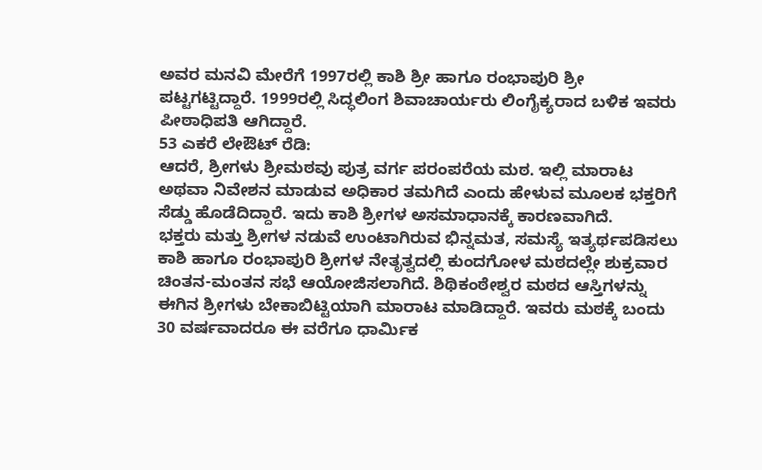ಅವರ ಮನವಿ ಮೇರೆಗೆ 1997ರಲ್ಲಿ ಕಾಶಿ ಶ್ರೀ ಹಾಗೂ ರಂಭಾಪುರಿ ಶ್ರೀ ಪಟ್ಟಗಟ್ಟಿದ್ದಾರೆ. 1999ರಲ್ಲಿ ಸಿದ್ಧಲಿಂಗ ಶಿವಾಚಾರ್ಯರು ಲಿಂಗೈಕ್ಯರಾದ ಬಳಿಕ ಇವರು ಪೀಠಾಧಿಪತಿ ಆಗಿದ್ದಾರೆ.
53 ಎಕರೆ ಲೇಔಟ್ ರೆಡಿ:
ಆದರೆ, ಶ್ರೀಗಳು ಶ್ರೀಮಠವು ಪುತ್ರ ವರ್ಗ ಪರಂಪರೆಯ ಮಠ. ಇಲ್ಲಿ ಮಾರಾಟ ಅಥವಾ ನಿವೇಶನ ಮಾಡುವ ಅಧಿಕಾರ ತಮಗಿದೆ ಎಂದು ಹೇಳುವ ಮೂಲಕ ಭಕ್ತರಿಗೆ ಸೆಡ್ಡು ಹೊಡೆದಿದ್ದಾರೆ. ಇದು ಕಾಶಿ ಶ್ರೀಗಳ ಅಸಮಾಧಾನಕ್ಕೆ ಕಾರಣವಾಗಿದೆ.
ಭಕ್ತರು ಮತ್ತು ಶ್ರೀಗಳ ನಡುವೆ ಉಂಟಾಗಿರುವ ಭಿನ್ನಮತ, ಸಮಸ್ಯೆ ಇತ್ಯರ್ಥಪಡಿಸಲು ಕಾಶಿ ಹಾಗೂ ರಂಭಾಪುರಿ ಶ್ರೀಗಳ ನೇತೃತ್ವದಲ್ಲಿ ಕುಂದಗೋಳ ಮಠದಲ್ಲೇ ಶುಕ್ರವಾರ ಚಿಂತನ-ಮಂತನ ಸಭೆ ಆಯೋಜಿಸಲಾಗಿದೆ. ಶಿಥಿಕಂಠೇಶ್ವರ ಮಠದ ಆಸ್ತಿಗಳನ್ನು ಈಗಿನ ಶ್ರೀಗಳು ಬೇಕಾಬಿಟ್ಟಿಯಾಗಿ ಮಾರಾಟ ಮಾಡಿದ್ದಾರೆ. ಇವರು ಮಠಕ್ಕೆ ಬಂದು 30 ವರ್ಷವಾದರೂ ಈ ವರೆಗೂ ಧಾರ್ಮಿಕ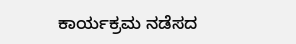ಕಾರ್ಯಕ್ರಮ ನಡೆಸದ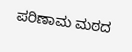ಪರಿಣಾಮ ಮಠದ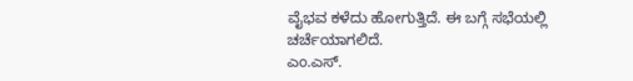ವೈಭವ ಕಳೆದು ಹೋಗುತ್ತಿದೆ. ಈ ಬಗ್ಗೆ ಸಭೆಯಲ್ಲಿ ಚರ್ಚೆಯಾಗಲಿದೆ.
ಎಂ.ಎಸ್.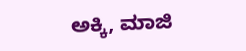ಅಕ್ಕಿ, ಮಾಜಿ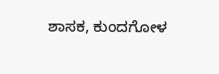ಶಾಸಕ, ಕುಂದಗೋಳ